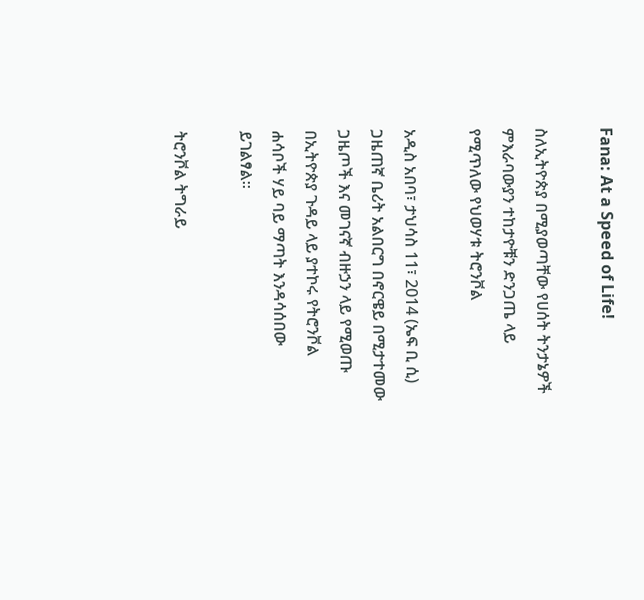Fana: At a Speed of Life!

ስለኢትዮጵያ በሚያወጣቸው የሀሰት ትንታኔዎች ምእራባውያን ተከታዮቹን ድንጋጤ ላይ የሚጥለው የህወሃቱ ትሮንቮል

አዲስ አበባ፣ ታህሳስ 11፣ 2014 (ኤፍ ቢ ሲ) ጋዜጠኛ ቤሪት አልበርግ በኖርዌይ በሚታተመው ጋዜጦች እና መገናኛ ብዙኃን ላይ የሚወጡ በኢትዮጵያ ጉዳይ ላይ ያተኮሩ የትሮንቮል ሐሳቦች ሃይ ባይ ማጣት እንዳሳሰበው ይገልፃል፡፡

ትሮንቮል ትግራይ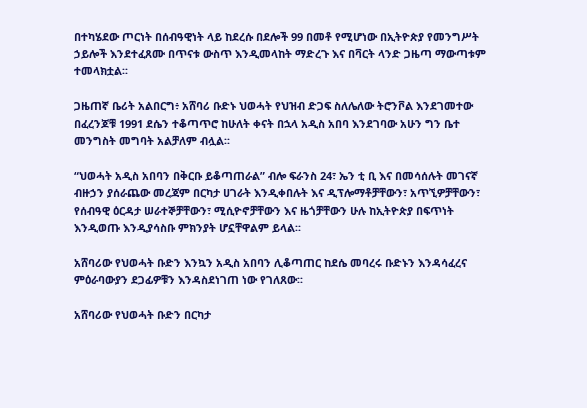በተካሄደው ጦርነት በሰብዓዊነት ላይ ከደረሱ በደሎች 99 በመቶ የሚሆነው በኢትዮጵያ የመንግሥት ኃይሎች እንደተፈጸሙ በጥናቱ ውስጥ እንዲመላከት ማድረጉ እና በቫርት ላንድ ጋዜጣ ማውጣቱም ተመላክቷል፡፡

ጋዜጠኛ ቤሪት አልበርግ፥ አሸባሪ ቡድኑ ህወሓት የህዝብ ድጋፍ ስለሌለው ትሮንቮል እንደገመተው በፈረንጆቹ 1991 ደሴን ተቆጣጥሮ ከሁለት ቀናት በኋላ አዲስ አበባ እንደገባው አሁን ግን ቤተ መንግስት መግባት አልቻለም ብሏል፡፡

“ህወሓት አዲስ አበባን በቅርቡ ይቆጣጠራል” ብሎ ፍራንስ 24፣ ኤን ቲ ቢ እና በመሳሰሉት መገናኛ ብዙኃን ያሰራጨው መረጃም በርካታ ሀገራት እንዲቀበሉት እና ዲፕሎማቶቻቸውን፣ አጥኚዎቻቸውን፣ የሰብዓዊ ዕርዳታ ሠራተኞቻቸውን፣ ሚሲዮኖቻቸውን እና ዜጎቻቸውን ሁሉ ከኢትዮጵያ በፍጥነት እንዲወጡ እንዲያሳስቡ ምክንያት ሆኗቸዋልም ይላል፡፡

አሸባሪው የህወሓት ቡድን እንኳን አዲስ አበባን ሊቆጣጠር ከደሴ መባረሩ ቡድኑን እንዳሳፈረና ምዕራባውያን ደጋፊዎቹን እንዳስደነገጠ ነው የገለጸው፡፡

አሸባሪው የህወሓት ቡድን በርካታ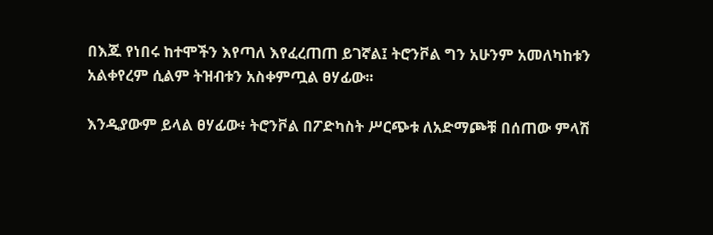በእጁ የነበሩ ከተሞችን እየጣለ እየፈረጠጠ ይገኛል፤ ትሮንቮል ግን አሁንም አመለካከቱን አልቀየረም ሲልም ትዝብቱን አስቀምጧል ፀሃፊው፡፡

እንዲያውም ይላል ፀሃፊው፥ ትሮንቮል በፖድካስት ሥርጭቱ ለአድማጮቹ በሰጠው ምላሽ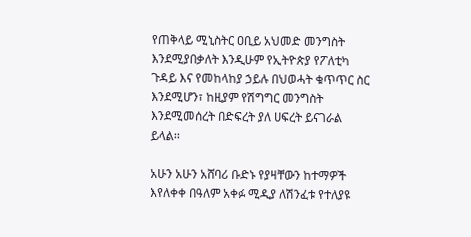የጠቅላይ ሚኒስትር ዐቢይ አህመድ መንግስት እንደሚያበቃለት እንዲሁም የኢትዮጵያ የፖለቲካ ጉዳይ እና የመከላከያ ኃይሉ በህወሓት ቁጥጥር ስር እንደሚሆን፣ ከዚያም የሽግግር መንግስት እንደሚመሰረት በድፍረት ያለ ሀፍረት ይናገራል ይላል፡፡

አሁን አሁን አሸባሪ ቡድኑ የያዛቸውን ከተማዎች እየለቀቀ በዓለም አቀፉ ሚዲያ ለሽንፈቱ የተለያዩ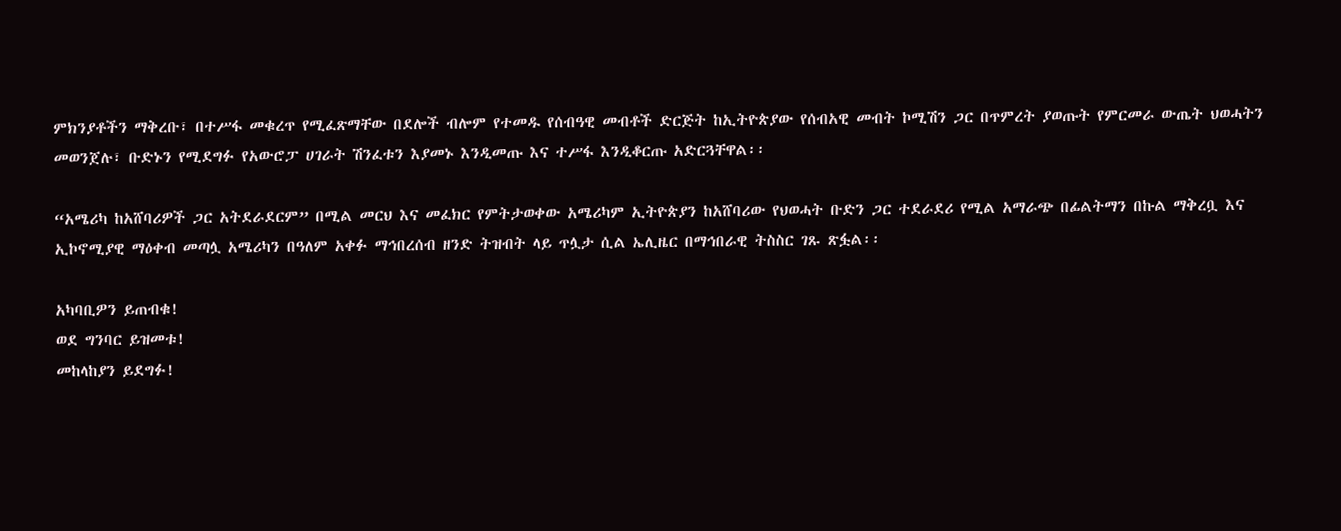ምክንያቶችን ማቅረቡ፣ በተሥፋ መቁረጥ የሚፈጽማቸው በደሎች ብሎም የተመዱ የሰብዓዊ መብቶች ድርጅት ከኢትዮጵያው የሰብአዊ መብት ኮሚሽን ጋር በጥምረት ያወጡት የምርመራ ውጤት ህወሓትን መወንጀሉ፣ ቡድኑን የሚደግፉ የአውሮፓ ሀገራት ሽንፈቱን እያመኑ እንዲመጡ እና ተሥፋ እንዲቆርጡ አድርጓቸዋል፡፡

“አሜሪካ ከአሸባሪዎች ጋር አትደራደርም” በሚል መርህ እና መፈክር የምትታወቀው አሜሪካም ኢትዮጵያን ከአሸባሪው የህወሓት ቡድን ጋር ተደራደሪ የሚል አማራጭ በፊልትማን በኩል ማቅረቧ እና ኢኮኖሚያዊ ማዕቀብ መጣሏ አሜሪካን በዓለም አቀፉ ማኅበረሰብ ዘንድ ትዝብት ላይ ጥሏታ ሲል ኤሊዜር በማኅበራዊ ትስስር ገጹ ጽፏል፡፡

አካባቢዎን ይጠብቁ!
ወደ ግንባር ይዝመቱ!
መከላከያን ይደግፉ!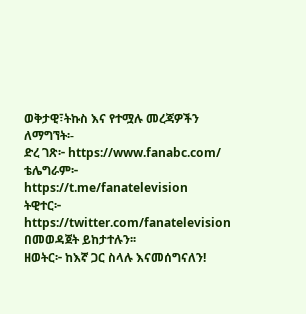ወቅታዊ፣ትኩስ እና የተሟሉ መረጃዎችን ለማግኘት፡-
ድረ ገጽ፦ https://www.fanabc.com/
ቴሌግራም፦ https://t.me/fanatelevision
ትዊተር፦ https://twitter.com/fanatelevision በመወዳጀት ይከታተሉን፡፡
ዘወትር፦ ከእኛ ጋር ስላሉ እናመሰግናለን!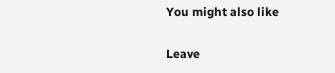You might also like

Leave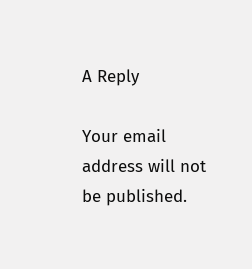A Reply

Your email address will not be published.